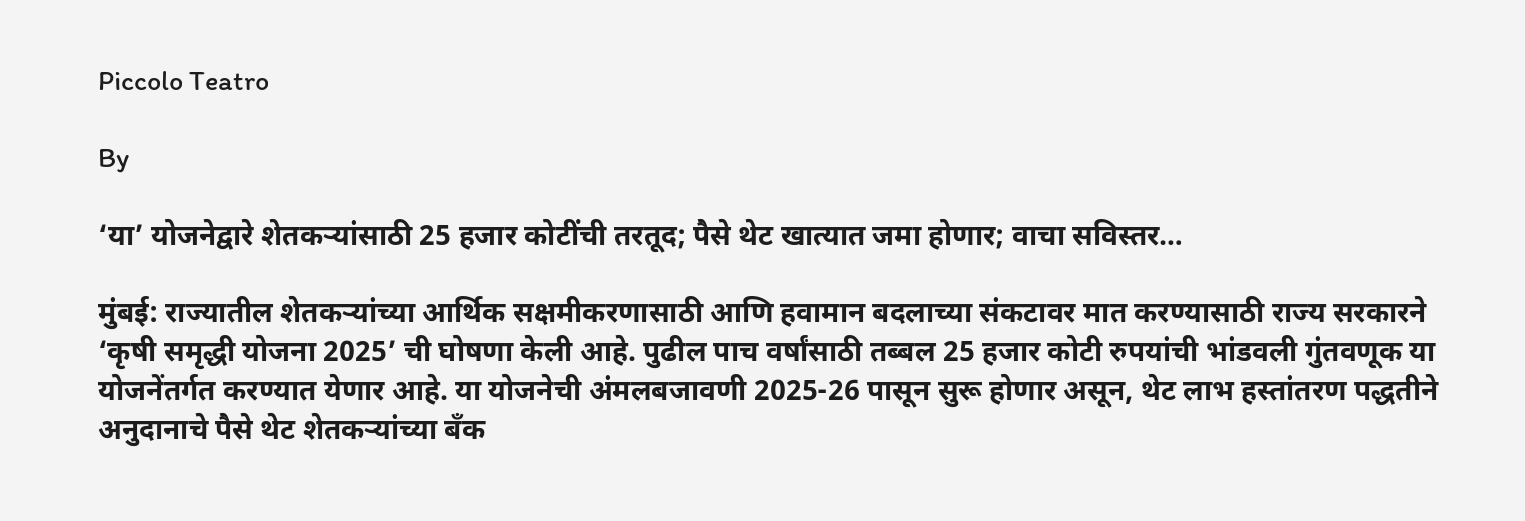Piccolo Teatro

By

‘या’ योजनेद्वारे शेतकऱ्यांसाठी 25 हजार कोटींची तरतूद; पैसे थेट खात्यात जमा होणार; वाचा सविस्तर…

मुंबई: राज्यातील शेतकऱ्यांच्या आर्थिक सक्षमीकरणासाठी आणि हवामान बदलाच्या संकटावर मात करण्यासाठी राज्य सरकारने ‘कृषी समृद्धी योजना 2025’ ची घोषणा केली आहे. पुढील पाच वर्षांसाठी तब्बल 25 हजार कोटी रुपयांची भांडवली गुंतवणूक या योजनेंतर्गत करण्यात येणार आहे. या योजनेची अंमलबजावणी 2025-26 पासून सुरू होणार असून, थेट लाभ हस्तांतरण पद्धतीने अनुदानाचे पैसे थेट शेतकऱ्यांच्या बँक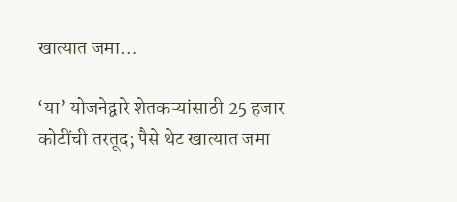खात्यात जमा…

‘या’ योजनेद्वारे शेतकऱ्यांसाठी 25 हजार कोटींची तरतूद; पैसे थेट खात्यात जमा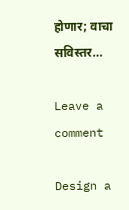होणार; वाचा सविस्तर…

Leave a comment

Design a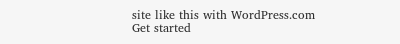site like this with WordPress.com
Get started